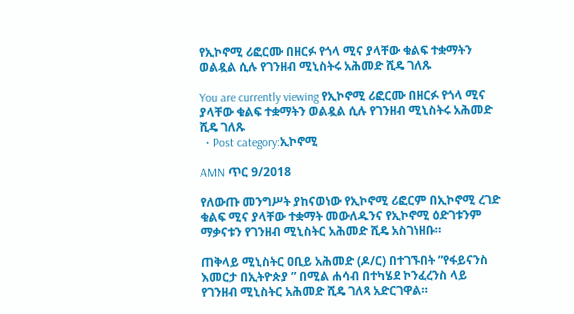የኢኮኖሚ ሪፎርሙ በዘርፉ የጎላ ሚና ያላቸው ቁልፍ ተቋማትን ወልዷል ሲሉ የገንዘብ ሚኒስትሩ አሕመድ ሺዴ ገለጹ

You are currently viewing የኢኮኖሚ ሪፎርሙ በዘርፉ የጎላ ሚና ያላቸው ቁልፍ ተቋማትን ወልዷል ሲሉ የገንዘብ ሚኒስትሩ አሕመድ ሺዴ ገለጹ
  • Post category:ኢኮኖሚ

AMN ጥር 9/2018

የለውጡ መንግሥት ያከናወነው የኢኮኖሚ ሪፎርም በኢኮኖሚ ረገድ ቁልፍ ሚና ያላቸው ተቋማት መውለዱንና የኢኮኖሚ ዕድገቱንም ማቃናቱን የገንዘብ ሚኒስትር አሕመድ ሺዴ አስገነዘቡ።

ጠቅላይ ሚኒስትር ዐቢይ አሕመድ (ዶ/ር) በተገኙበት ”የፋይናንስ እመርታ በኢትዮጵያ ” በሚል ሐሳብ በተካሄደ ኮንፈረንስ ላይ የገንዘብ ሚኒስትር አሕመድ ሺዴ ገለጻ አድርገዋል።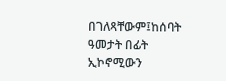በገለጻቸውም፤ከሰባት ዓመታት በፊት ኢኮኖሚውን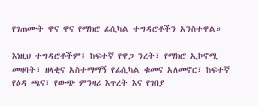የገጠሙት ዋና ዋና የማክሮ ፊሲካል ተግዳሮቶችን አንስተዋል።

እነዚህ ተግዳሮቶችም፤ ከፍተኛ የዋጋ ንረት፣ የማክሮ ኢኮኖሚ መዛባት፣ ዘላቂና አስተማማኝ የፊሲካል ቁመና አለመኖር፣ ከፍተኛ የዕዳ ጫና፣ የውጭ ምንዛሪ እጥረት እና የገበያ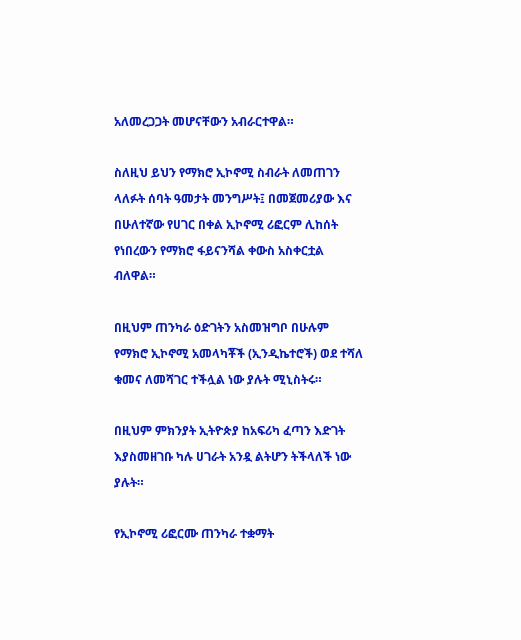አለመረጋጋት መሆናቸውን አብራርተዋል።

ስለዚህ ይህን የማክሮ ኢኮኖሚ ስብራት ለመጠገን ላለፉት ሰባት ዓመታት መንግሥት፤ በመጀመሪያው እና በሁለተኛው የሀገር በቀል ኢኮኖሚ ሪፎርም ሊከሰት የነበረውን የማክሮ ፋይናንሻል ቀውስ አስቀርቷል ብለዋል።

በዚህም ጠንካራ ዕድገትን አስመዝግቦ በሁሉም የማክሮ ኢኮኖሚ አመላካቾች (ኢንዲኬተሮች) ወደ ተሻለ ቁመና ለመሻገር ተችሏል ነው ያሉት ሚኒስትሩ።

በዚህም ምክንያት ኢትዮጵያ ከአፍሪካ ፈጣን እድገት እያስመዘገቡ ካሉ ሀገራት አንዷ ልትሆን ትችላለች ነው ያሉት።

የኢኮኖሚ ሪፎርሙ ጠንካራ ተቋማት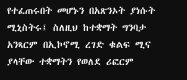የተፈጠሩበት መሆኑን በአጽንኦት ያነሱት ሚኒስትሩ፤ ስለዚህ ከተቋማት ግንባታ አንጻርም በኢኮኖሚ ረገድ ቁልፍ ሚና ያላቸው ተቋማትን የወለደ ሪፎርም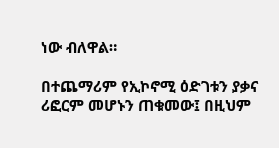ነው ብለዋል።

በተጨማሪም የኢኮኖሚ ዕድገቱን ያቃና ሪፎርም መሆኑን ጠቁመው፤ በዚህም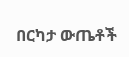በርካታ ውጤቶች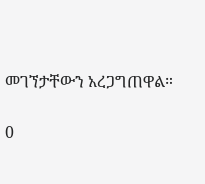መገኘታቸውን አረጋግጠዋል።

0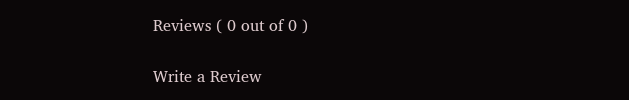Reviews ( 0 out of 0 )

Write a Review